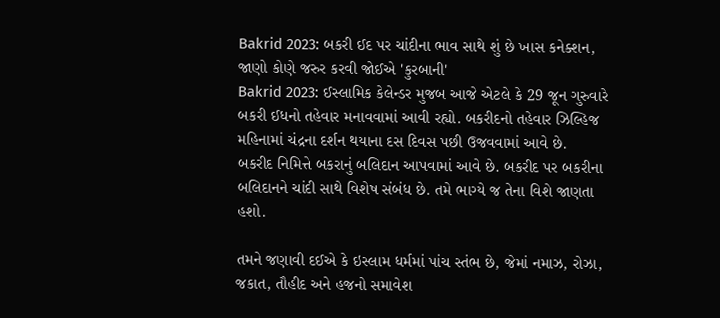Bakrid 2023: બકરી ઈદ પર ચાંદીના ભાવ સાથે શું છે ખાસ કનેક્શન, જાણો કોણે જરુર કરવી જોઈએ 'કુરબાની'
Bakrid 2023: ઈસ્લામિક કેલેન્ડર મુજબ આજે એટલે કે 29 જૂન ગુરુવારે બકરી ઈધનો તહેવાર મનાવવામાં આવી રહ્યો. બકરીદનો તહેવાર ઝિલ્હિજ મહિનામાં ચંદ્રના દર્શન થયાના દસ દિવસ પછી ઉજવવામાં આવે છે.
બકરીદ નિમિત્તે બકરાનું બલિદાન આપવામાં આવે છે. બકરીદ પર બકરીના બલિદાનને ચાંદી સાથે વિશેષ સંબંધ છે. તમે ભાગ્યે જ તેના વિશે જાણતા હશો.

તમને જણાવી દઈએ કે ઇસ્લામ ધર્મમાં પાંચ સ્તંભ છે, જેમાં નમાઝ, રોઝા, જકાત, તૌહીદ અને હજનો સમાવેશ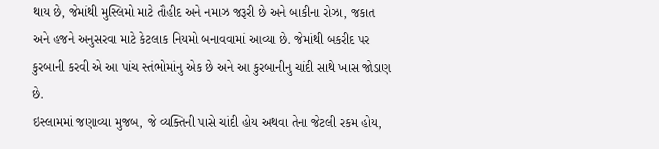થાય છે, જેમાંથી મુસ્લિમો માટે તૌહીદ અને નમાઝ જરૂરી છે અને બાકીના રોઝા, જકાત અને હજને અનુસરવા માટે કેટલાક નિયમો બનાવવામાં આવ્યા છે. જેમાંથી બકરીદ પર કુરબાની કરવી એ આ પાંચ સ્તંભોમાંનુ એક છે અને આ કુરબાનીનુ ચાંદી સાથે ખાસ જોડાણ છે.
ઇસ્લામમાં જણાવ્યા મુજબ, જે વ્યક્તિની પાસે ચાંદી હોય અથવા તેના જેટલી રકમ હોય,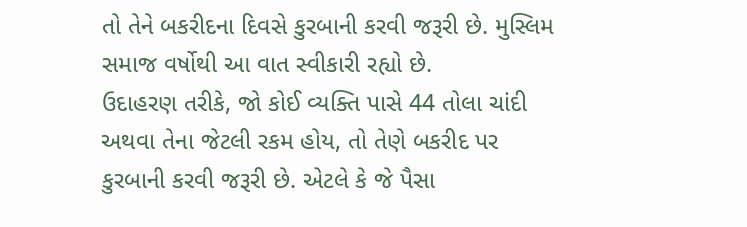તો તેને બકરીદના દિવસે કુરબાની કરવી જરૂરી છે. મુસ્લિમ સમાજ વર્ષોથી આ વાત સ્વીકારી રહ્યો છે.
ઉદાહરણ તરીકે, જો કોઈ વ્યક્તિ પાસે 44 તોલા ચાંદી અથવા તેના જેટલી રકમ હોય, તો તેણે બકરીદ પર કુરબાની કરવી જરૂરી છે. એટલે કે જે પૈસા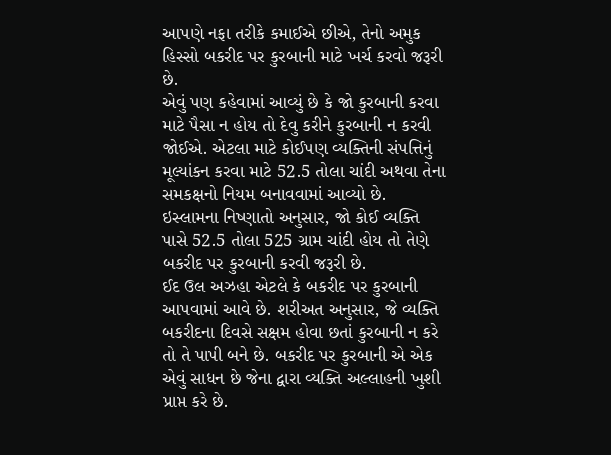આપણે નફા તરીકે કમાઈએ છીએ, તેનો અમુક હિસ્સો બકરીદ પર કુરબાની માટે ખર્ચ કરવો જરૂરી છે.
એવું પણ કહેવામાં આવ્યું છે કે જો કુરબાની કરવા માટે પૈસા ન હોય તો દેવુ કરીને કુરબાની ન કરવી જોઈએ. એટલા માટે કોઈપણ વ્યક્તિની સંપત્તિનું મૂલ્યાંકન કરવા માટે 52.5 તોલા ચાંદી અથવા તેના સમકક્ષનો નિયમ બનાવવામાં આવ્યો છે.
ઇસ્લામના નિષ્ણાતો અનુસાર, જો કોઈ વ્યક્તિ પાસે 52.5 તોલા 525 ગ્રામ ચાંદી હોય તો તેણે બકરીદ પર કુરબાની કરવી જરૂરી છે.
ઈદ ઉલ અઝહા એટલે કે બકરીદ પર કુરબાની આપવામાં આવે છે. શરીઅત અનુસાર, જે વ્યક્તિ બકરીદના દિવસે સક્ષમ હોવા છતાં કુરબાની ન કરે તો તે પાપી બને છે. બકરીદ પર કુરબાની એ એક એવું સાધન છે જેના દ્વારા વ્યક્તિ અલ્લાહની ખુશી પ્રાપ્ત કરે છે.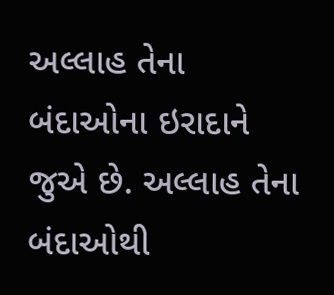અલ્લાહ તેના બંદાઓના ઇરાદાને જુએ છે. અલ્લાહ તેના બંદાઓથી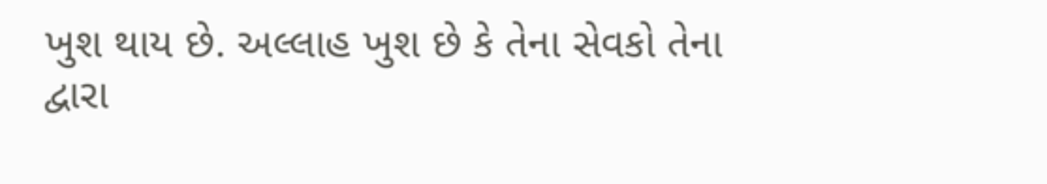ખુશ થાય છે. અલ્લાહ ખુશ છે કે તેના સેવકો તેના દ્વારા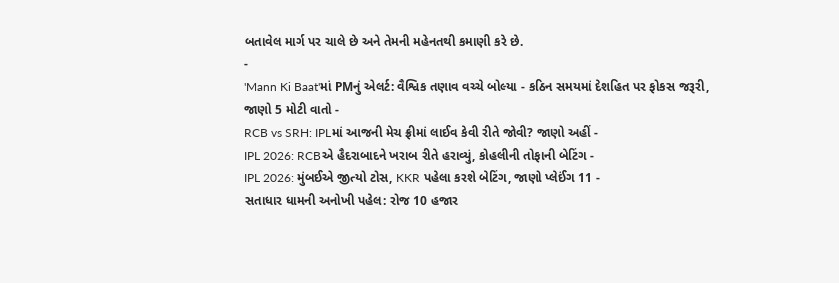બતાવેલ માર્ગ પર ચાલે છે અને તેમની મહેનતથી કમાણી કરે છે.
-
'Mann Ki Baat'માં PMનું એલર્ટ: વૈશ્વિક તણાવ વચ્ચે બોલ્યા - કઠિન સમયમાં દેશહિત પર ફોકસ જરૂરી, જાણો 5 મોટી વાતો -
RCB vs SRH: IPLમાં આજની મેચ ફ્રીમાં લાઈવ કેવી રીતે જોવી? જાણો અહીં -
IPL 2026: RCBએ હૈદરાબાદને ખરાબ રીતે હરાવ્યું, કોહલીની તોફાની બેટિંગ -
IPL 2026: મુંબઈએ જીત્યો ટોસ, KKR પહેલા કરશે બેટિંગ, જાણો પ્લેઈંગ 11 -
સતાધાર ધામની અનોખી પહેલ: રોજ 10 હજાર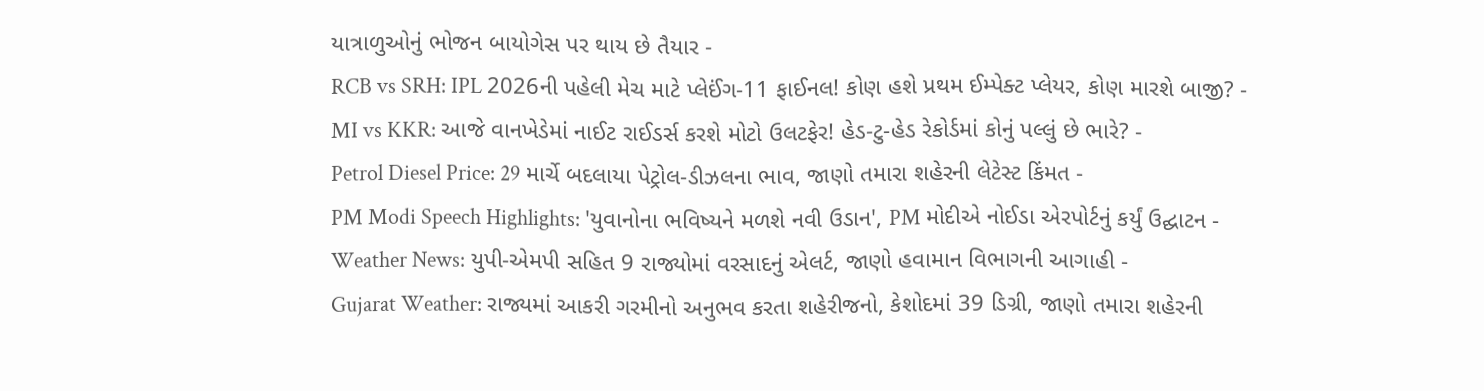યાત્રાળુઓનું ભોજન બાયોગેસ પર થાય છે તૈયાર -
RCB vs SRH: IPL 2026ની પહેલી મેચ માટે પ્લેઈંગ-11 ફાઈનલ! કોણ હશે પ્રથમ ઈમ્પેક્ટ પ્લેયર, કોણ મારશે બાજી? -
MI vs KKR: આજે વાનખેડેમાં નાઈટ રાઈડર્સ કરશે મોટો ઉલટફેર! હેડ-ટુ-હેડ રેકોર્ડમાં કોનું પલ્લું છે ભારે? -
Petrol Diesel Price: 29 માર્ચે બદલાયા પેટ્રોલ-ડીઝલના ભાવ, જાણો તમારા શહેરની લેટેસ્ટ કિંમત -
PM Modi Speech Highlights: 'યુવાનોના ભવિષ્યને મળશે નવી ઉડાન', PM મોદીએ નોઈડા એરપોર્ટનું કર્યું ઉદ્ઘાટન -
Weather News: યુપી-એમપી સહિત 9 રાજ્યોમાં વરસાદનું એલર્ટ, જાણો હવામાન વિભાગની આગાહી -
Gujarat Weather: રાજ્યમાં આકરી ગરમીનો અનુભવ કરતા શહેરીજનો, કેશોદમાં 39 ડિગ્રી, જાણો તમારા શહેરની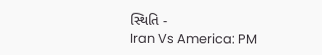સ્થિતિ -
Iran Vs America: PM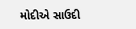મોદીએ સાઉદી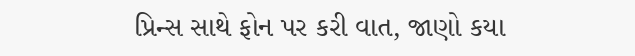પ્રિન્સ સાથે ફોન પર કરી વાત, જાણો કયા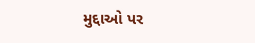મુદ્દાઓ પર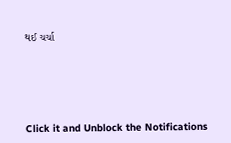થઈ ચર્ચા






Click it and Unblock the Notifications